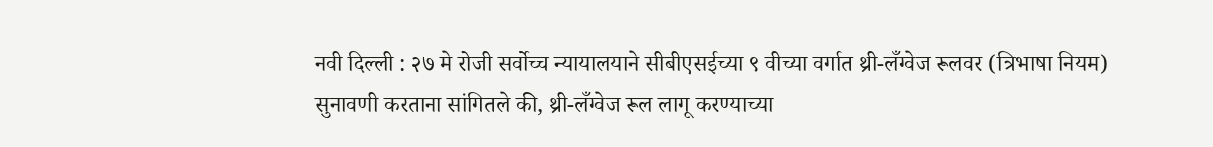नवी दिल्ली : २७ मे रोजी सर्वोच्च न्यायालयाने सीबीएसईच्या ९ वीच्या वर्गात थ्री-लँग्वेज रूलवर (त्रिभाषा नियम) सुनावणी करताना सांगितले की, थ्री-लँग्वेज रूल लागू करण्याच्या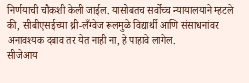निर्णयाची चौकशी केली जाईल. यासोबतच सर्वोच्च न्यायालयाने म्हटले की, सीबीएसईच्या थ्री-लँग्वेज रूलमुळे विद्यार्थी आणि संसाधनांवर अनावश्यक दबाव तर येत नाही ना, हे पाहावे लागेल.
सीजेआय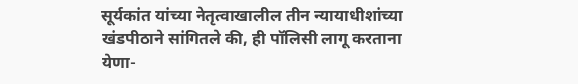सूर्यकांत यांच्या नेतृत्वाखालील तीन न्यायाधीशांच्या खंडपीठाने सांगितले की, ही पॉलिसी लागू करताना येणा-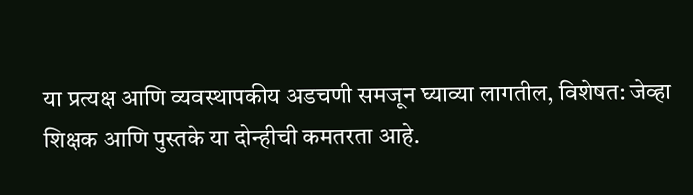या प्रत्यक्ष आणि व्यवस्थापकीय अडचणी समजून घ्याव्या लागतील, विशेषत: जेव्हा शिक्षक आणि पुस्तके या दोन्हीची कमतरता आहे.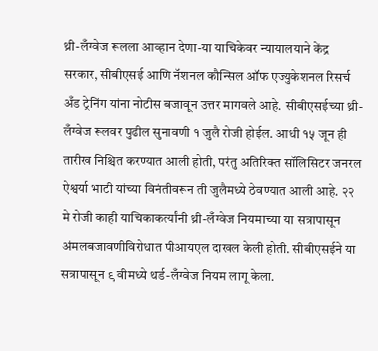थ्री-लँग्वेज रूलला आव्हान देणा-या याचिकेवर न्यायालयाने केंद्र सरकार, सीबीएसई आणि नॅशनल कौन्सिल ऑफ एज्युकेशनल रिसर्च अँड ट्रेनिंग यांना नोटीस बजावून उत्तर मागवले आहे. सीबीएसईच्या थ्री-लँग्वेज रूलवर पुढील सुनावणी १ जुलै रोजी होईल. आधी १५ जून ही तारीख निश्चित करण्यात आली होती, परंतु अतिरिक्त सॉलिसिटर जनरल ऐश्वर्या भाटी यांच्या विनंतीवरून ती जुलैमध्ये ठेवण्यात आली आहे. २२ मे रोजी काही याचिकाकर्त्यांनी थ्री-लँग्वेज नियमाच्या या सत्रापासून अंमलबजावणीविरोधात पीआयएल दाखल केली होती. सीबीएसईने या सत्रापासून ९ वीमध्ये थर्ड-लँग्वेज नियम लागू केला.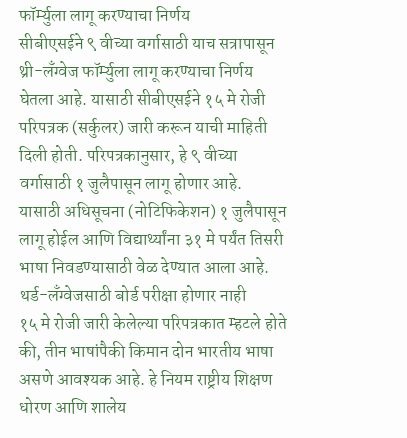फॉर्म्युला लागू करण्याचा निर्णय
सीबीएसईने ९ वीच्या वर्गासाठी याच सत्रापासून थ्री-लँग्वेज फॉर्म्युला लागू करण्याचा निर्णय घेतला आहे. यासाठी सीबीएसईने १५ मे रोजी परिपत्रक (सर्कुलर) जारी करून याची माहिती दिली होती. परिपत्रकानुसार, हे ९ वीच्या वर्गासाठी १ जुलैपासून लागू होणार आहे. यासाठी अधिसूचना (नोटिफिकेशन) १ जुलैपासून लागू होईल आणि विद्यार्थ्यांना ३१ मे पर्यंत तिसरी भाषा निवडण्यासाठी वेळ देण्यात आला आहे.
थर्ड-लँग्वेजसाठी बोर्ड परीक्षा होणार नाही
१५ मे रोजी जारी केलेल्या परिपत्रकात म्हटले होते की, तीन भाषांपैकी किमान दोन भारतीय भाषा असणे आवश्यक आहे. हे नियम राष्ट्रीय शिक्षण धोरण आणि शालेय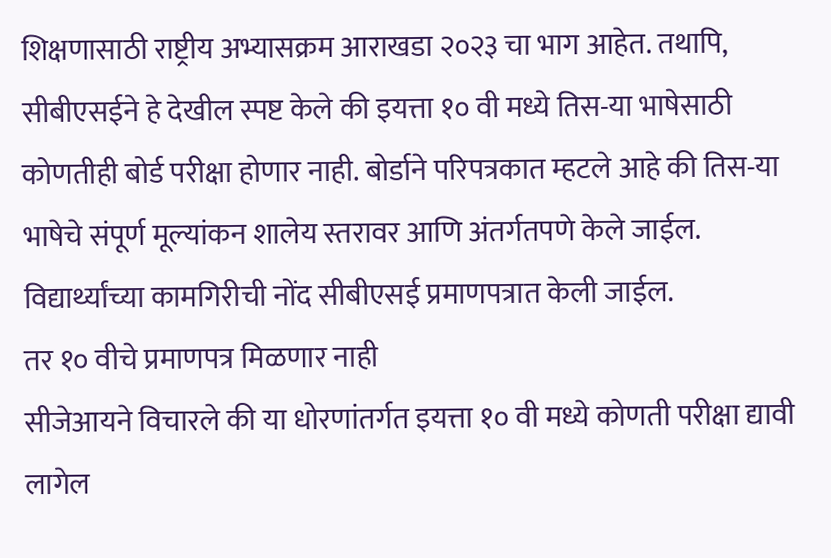शिक्षणासाठी राष्ट्रीय अभ्यासक्रम आराखडा २०२३ चा भाग आहेत. तथापि, सीबीएसईने हे देखील स्पष्ट केले की इयत्ता १० वी मध्ये तिस-या भाषेसाठी कोणतीही बोर्ड परीक्षा होणार नाही. बोर्डाने परिपत्रकात म्हटले आहे की तिस-या भाषेचे संपूर्ण मूल्यांकन शालेय स्तरावर आणि अंतर्गतपणे केले जाईल. विद्यार्थ्यांच्या कामगिरीची नोंद सीबीएसई प्रमाणपत्रात केली जाईल.
तर १० वीचे प्रमाणपत्र मिळणार नाही
सीजेआयने विचारले की या धोरणांतर्गत इयत्ता १० वी मध्ये कोणती परीक्षा द्यावी लागेल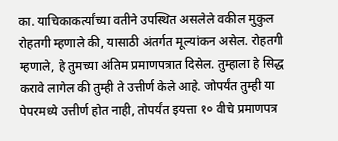का. याचिकाकर्त्यांच्या वतीने उपस्थित असलेले वकील मुकुल रोहतगी म्हणाले की, यासाठी अंतर्गत मूल्यांकन असेल. रोहतगी म्हणाले, हे तुमच्या अंतिम प्रमाणपत्रात दिसेल. तुम्हाला हे सिद्ध करावे लागेल की तुम्ही ते उत्तीर्ण केले आहे. जोपर्यंत तुम्ही या पेपरमध्ये उत्तीर्ण होत नाही, तोपर्यंत इयत्ता १० वीचे प्रमाणपत्र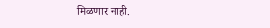मिळणार नाही.